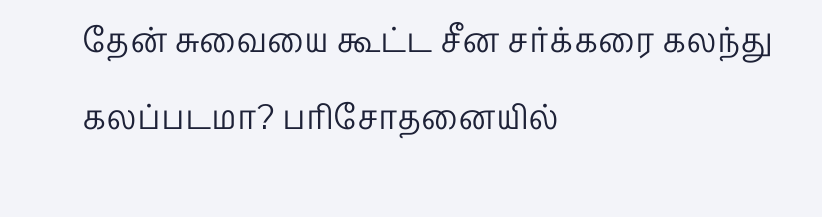தேன் சுவையை கூட்ட சீன சர்க்கரை கலந்து கலப்படமா? பரிசோதனையில்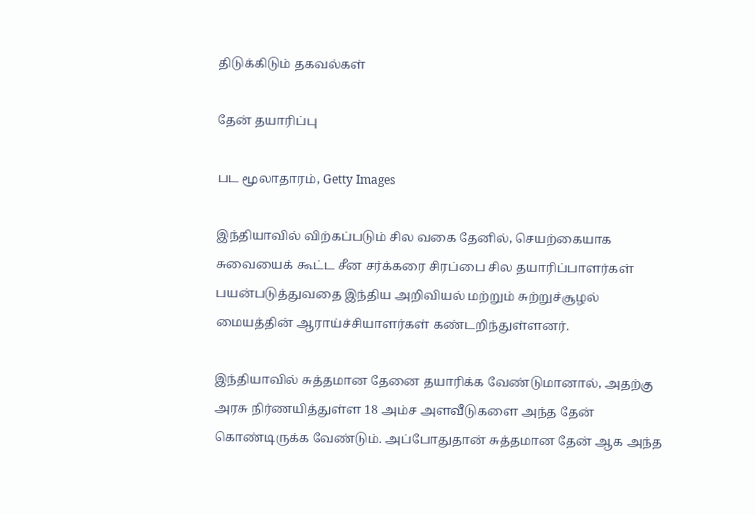திடுக்கிடும் தகவல்கள்

தேன் தயாரிப்பு

பட மூலாதாரம், Getty Images

இந்தியாவில் விற்கப்படும் சில வகை தேனில், செயற்கையாக சுவையைக் கூட்ட சீன சர்க்கரை சிரப்பை சில தயாரிப்பாளர்கள் பயன்படுத்துவதை இந்திய அறிவியல் மற்றும் சுற்றுச்சூழல் மையத்தின் ஆராய்ச்சியாளர்கள் கண்டறிந்துள்ளனர்.

இந்தியாவில் சுத்தமான தேனை தயாரிக்க வேண்டுமானால், அதற்கு அரசு நிர்ணயித்துள்ள 18 அம்ச அளவீடுகளை அந்த தேன் கொண்டிருக்க வேண்டும். அப்போதுதான் சுத்தமான தேன் ஆக அந்த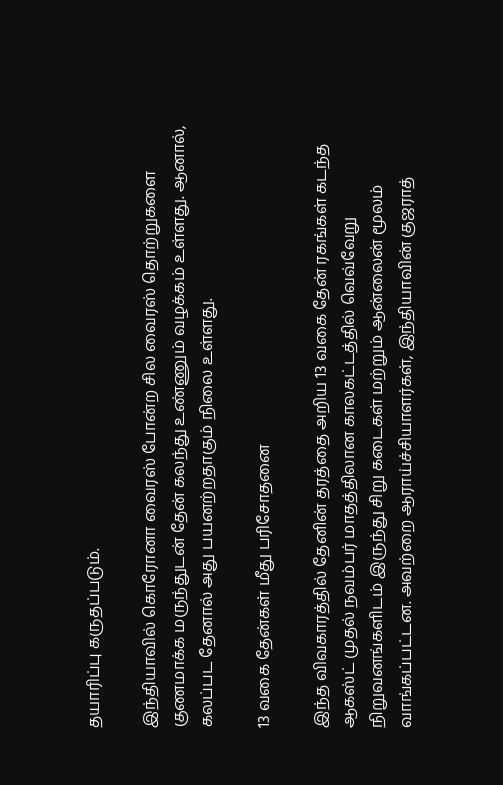தயாரிப்பு கருதப்படும்.

இந்தியாவில் கொரோனா வைரஸ் போன்ற சில வைரஸ் தொற்றுகளை குணமாக்க மருந்துடன் தேன் கலந்து உண்ணும் வழக்கம் உள்ளது. ஆனால், கலப்பட தேனால் அது பயனற்றதாகும் நிலை உள்ளது.

13 வகை தேன்கள் மீது பரிசோதனை

இந்த விவகாரத்தில் தேனின் தரத்தை அறிய 13 வகை தேன் ரகங்கள் கடந்த ஆகஸ்ட் முதல் நவம்பர் மாதத்திலான காலகட்டத்தில் வெவ்வேறு நிறுவனங்களிடம் இருந்து சிறு கடைகள் மற்றும் ஆன்லைன் மூலம் வாங்கப்பட்டன. அவற்றை ஆராய்ச்சியாளர்கள், இந்தியாவின் குஜராத்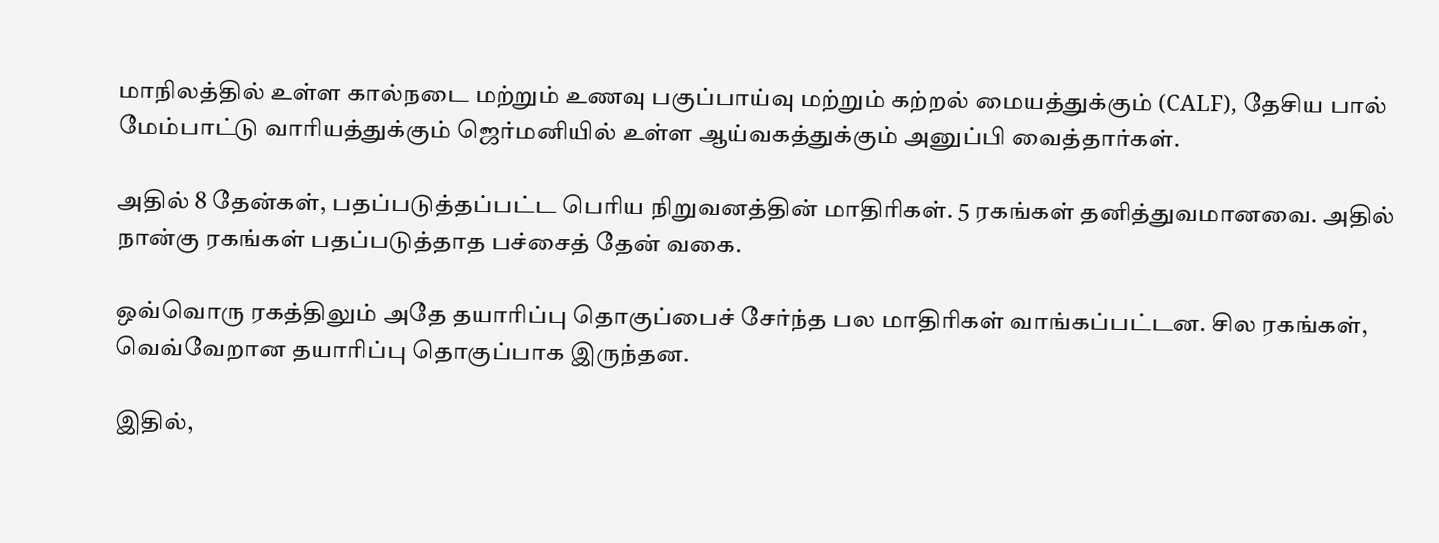மாநிலத்தில் உள்ள கால்நடை மற்றும் உணவு பகுப்பாய்வு மற்றும் கற்றல் மையத்துக்கும் (CALF), தேசிய பால் மேம்பாட்டு வாரியத்துக்கும் ஜெர்மனியில் உள்ள ஆய்வகத்துக்கும் அனுப்பி வைத்தார்கள்.

அதில் 8 தேன்கள், பதப்படுத்தப்பட்ட பெரிய நிறுவனத்தின் மாதிரிகள். 5 ரகங்கள் தனித்துவமானவை. அதில் நான்கு ரகங்கள் பதப்படுத்தாத பச்சைத் தேன் வகை.

ஒவ்வொரு ரகத்திலும் அதே தயாரிப்பு தொகுப்பைச் சேர்ந்த பல மாதிரிகள் வாங்கப்பட்டன. சில ரகங்கள், வெவ்வேறான தயாரிப்பு தொகுப்பாக இருந்தன.

இதில்,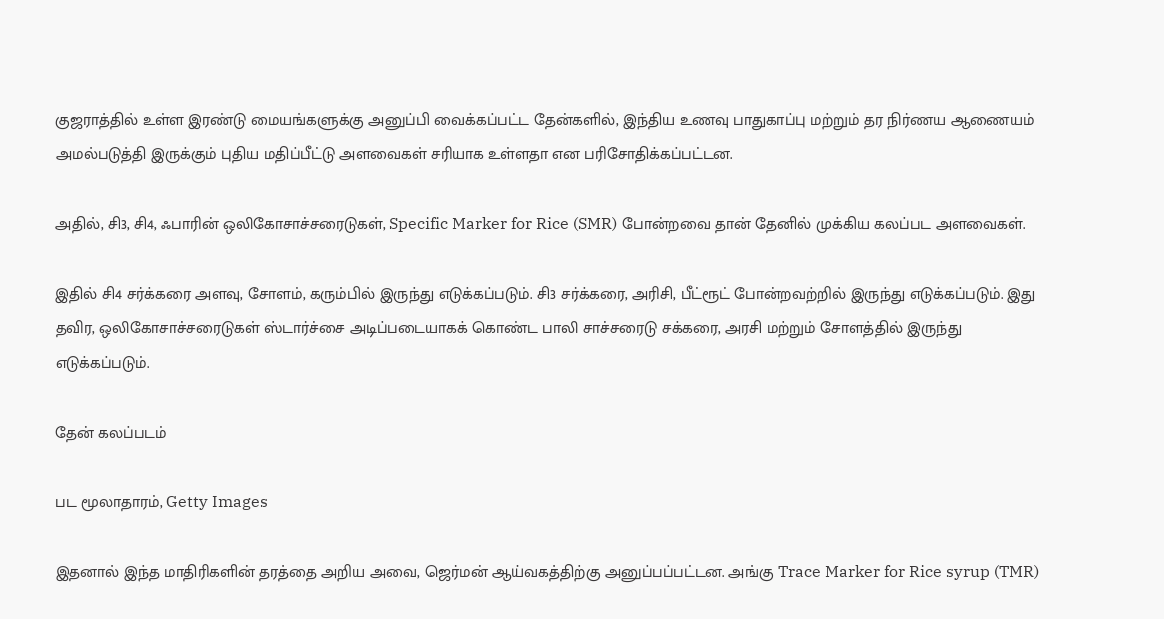குஜராத்தில் உள்ள இரண்டு மையங்களுக்கு அனுப்பி வைக்கப்பட்ட தேன்களில், இந்திய உணவு பாதுகாப்பு மற்றும் தர நிர்ணய ஆணையம் அமல்படுத்தி இருக்கும் புதிய மதிப்பீட்டு அளவைகள் சரியாக உள்ளதா என பரிசோதிக்கப்பட்டன.

அதில், சி3, சி4, ஃபாரின் ஒலிகோசாச்சரைடுகள், Specific Marker for Rice (SMR) போன்றவை தான் தேனில் முக்கிய கலப்பட அளவைகள்.

இதில் சி4 சர்க்கரை அளவு, சோளம், கரும்பில் இருந்து எடுக்கப்படும். சி3 சர்க்கரை, அரிசி, பீட்ரூட் போன்றவற்றில் இருந்து எடுக்கப்படும். இது தவிர, ஒலிகோசாச்சரைடுகள் ஸ்டார்ச்சை அடிப்படையாகக் கொண்ட பாலி சாச்சரைடு சக்கரை, அரசி மற்றும் சோளத்தில் இருந்து எடுக்கப்படும்.

தேன் கலப்படம்

பட மூலாதாரம், Getty Images

இதனால் இந்த மாதிரிகளின் தரத்தை அறிய அவை, ஜெர்மன் ஆய்வகத்திற்கு அனுப்பப்பட்டன. அங்கு Trace Marker for Rice syrup (TMR)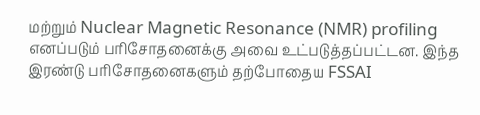மற்றும் Nuclear Magnetic Resonance (NMR) profiling எனப்படும் பரிசோதனைக்கு அவை உட்படுத்தப்பட்டன. இந்த இரண்டு பரிசோதனைகளும் தற்போதைய FSSAI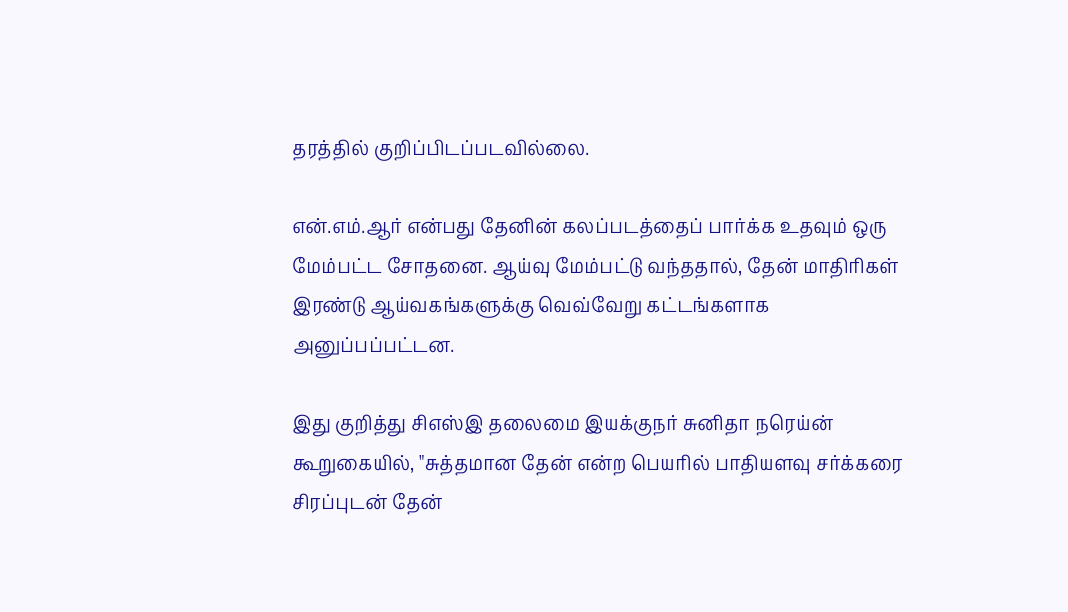தரத்தில் குறிப்பிடப்படவில்லை.

என்.எம்.ஆர் என்பது தேனின் கலப்படத்தைப் பார்க்க உதவும் ஒரு மேம்பட்ட சோதனை. ஆய்வு மேம்பட்டு வந்ததால், தேன் மாதிரிகள் இரண்டு ஆய்வகங்களுக்கு வெவ்வேறு கட்டங்களாக அனுப்பப்பட்டன.

இது குறித்து சிஎஸ்இ தலைமை இயக்குநர் சுனிதா நரெய்ன் கூறுகையில், "சுத்தமான தேன் என்ற பெயரில் பாதியளவு சர்க்கரை சிரப்புடன் தேன்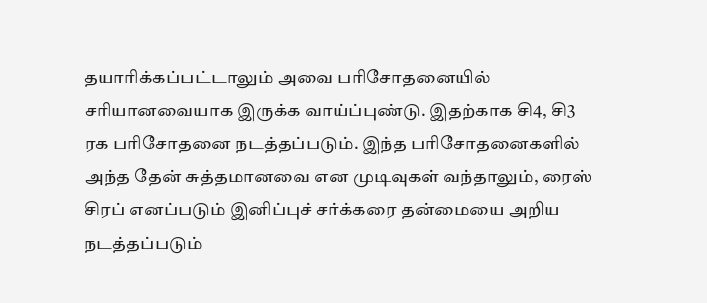தயாரிக்கப்பட்டாலும் அவை பரிசோதனையில் சரியானவையாக இருக்க வாய்ப்புண்டு. இதற்காக சி4, சி3 ரக பரிசோதனை நடத்தப்படும். இந்த பரிசோதனைகளில் அந்த தேன் சுத்தமானவை என முடிவுகள் வந்தாலும், ரைஸ் சிரப் எனப்படும் இனிப்புச் சர்க்கரை தன்மையை அறிய நடத்தப்படும்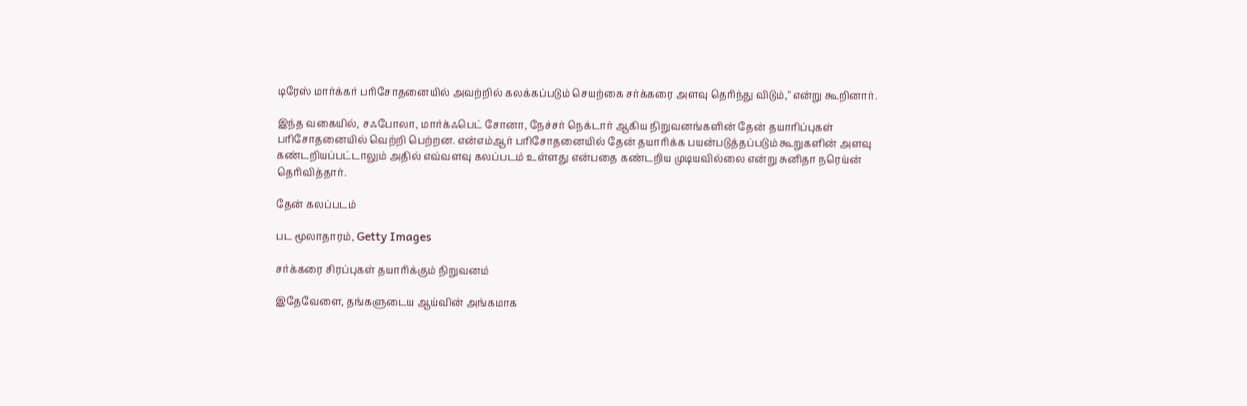டிரேஸ் மார்க்கர் பரிசோதனையில் அவற்றில் கலக்கப்படும் செயற்கை சர்க்கரை அளவு தெரிந்து விடும்," என்று கூறினார்.

இந்த வகையில், சஃபோலா, மார்க்ஃபெட் சோனா, நேச்சர் நெக்டார் ஆகிய நிறுவனங்களின் தேன் தயாரிப்புகள் பரிசோதனையில் வெற்றி பெற்றன. என்எம்ஆர் பரிசோதனையில் தேன் தயாரிக்க பயன்படுத்தப்படும் கூறுகளின் அளவு கண்டறியப்பட்டாலும் அதில் எவ்வளவு கலப்படம் உள்ளது என்பதை கண்டறிய முடியவில்லை என்று சுனிதா நரெய்ன் தெரிவித்தார்.

தேன் கலப்படம்

பட மூலாதாரம், Getty Images

சர்க்கரை சிரப்புகள் தயாரிக்கும் நிறுவனம்

இதேவேளை, தங்களுடைய ஆய்வின் அங்கமாக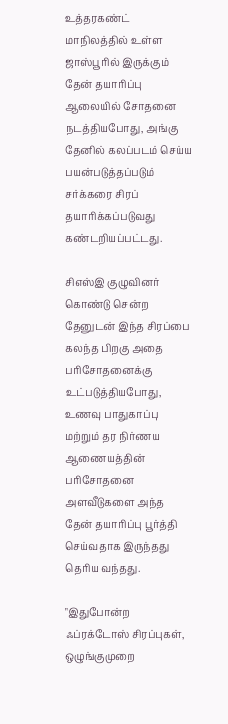உத்தரகண்ட் மாநிலத்தில் உள்ள ஜாஸ்பூரில் இருக்கும் தேன் தயாரிப்பு ஆலையில் சோதனை நடத்தியபோது, அங்கு தேனில் கலப்படம் செய்ய பயன்படுத்தப்படும் சர்க்கரை சிரப் தயாரிக்கப்படுவது கண்டறியப்பட்டது.

சிஎஸ்இ குழுவினர் கொண்டு சென்ற தேனுடன் இந்த சிரப்பை கலந்த பிறகு அதை பரிசோதனைக்கு உட்படுத்தியபோது, உணவு பாதுகாப்பு மற்றும் தர நிர்ணய ஆணையத்தின் பரிசோதனை அளவீடுகளை அந்த தேன் தயாரிப்பு பூர்த்தி செய்வதாக இருந்தது தெரிய வந்தது.

"இதுபோன்ற ஃப்ரக்டோஸ் சிரப்புகள், ஒழுங்குமுறை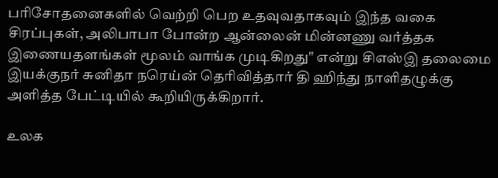பரிசோதனைகளில் வெற்றி பெற உதவுவதாகவும் இந்த வகை சிரப்புகள், அலிபாபா போன்ற ஆன்லைன் மின்னணு வர்த்தக இணையதளங்கள் மூலம் வாங்க முடிகிறது" என்று சிஎஸ்இ தலைமை இயக்குநர் சுனிதா நரெய்ன் தெரிவித்தார் தி ஹிந்து நாளிதழுக்கு அளித்த பேட்டியில் கூறியிருக்கிறார்.

உலக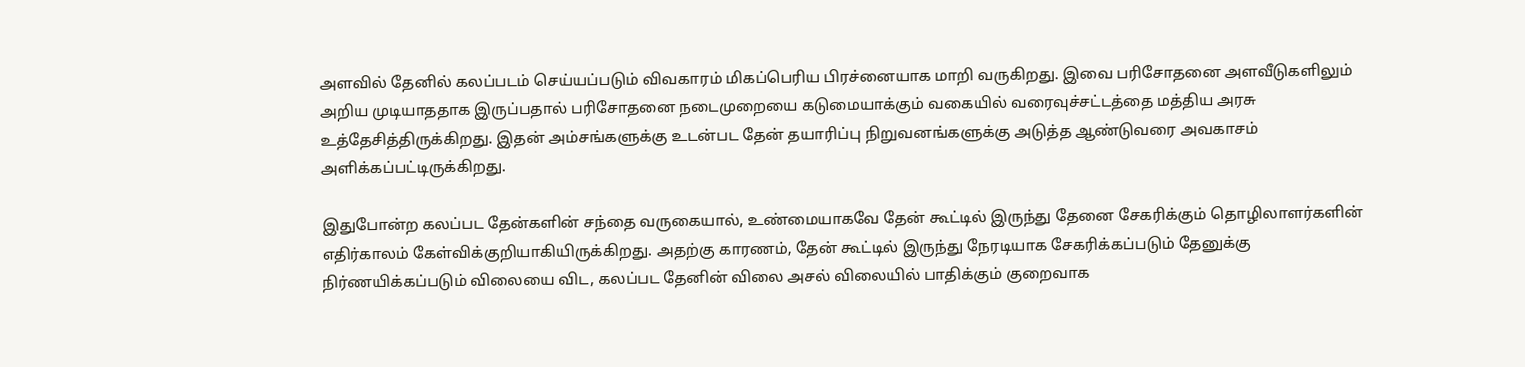அளவில் தேனில் கலப்படம் செய்யப்படும் விவகாரம் மிகப்பெரிய பிரச்னையாக மாறி வருகிறது. இவை பரிசோதனை அளவீடுகளிலும் அறிய முடியாததாக இருப்பதால் பரிசோதனை நடைமுறையை கடுமையாக்கும் வகையில் வரைவுச்சட்டத்தை மத்திய அரசு உத்தேசித்திருக்கிறது. இதன் அம்சங்களுக்கு உடன்பட தேன் தயாரிப்பு நிறுவனங்களுக்கு அடுத்த ஆண்டுவரை அவகாசம் அளிக்கப்பட்டிருக்கிறது.

இதுபோன்ற கலப்பட தேன்களின் சந்தை வருகையால், உண்மையாகவே தேன் கூட்டில் இருந்து தேனை சேகரிக்கும் தொழிலாளர்களின் எதிர்காலம் கேள்விக்குறியாகியிருக்கிறது. அதற்கு காரணம், தேன் கூட்டில் இருந்து நேரடியாக சேகரிக்கப்படும் தேனுக்கு நிர்ணயிக்கப்படும் விலையை விட, கலப்பட தேனின் விலை அசல் விலையில் பாதிக்கும் குறைவாக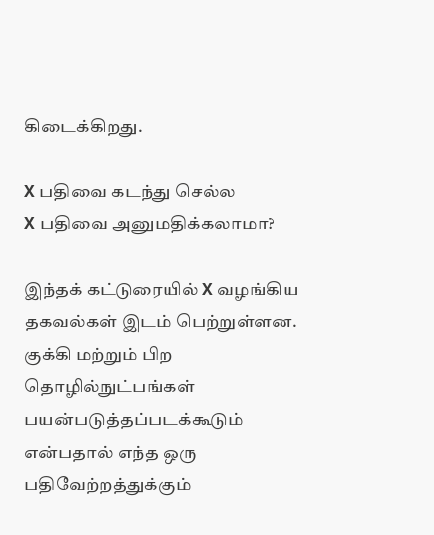கிடைக்கிறது.

X பதிவை கடந்து செல்ல
X பதிவை அனுமதிக்கலாமா?

இந்தக் கட்டுரையில் X வழங்கிய தகவல்கள் இடம் பெற்றுள்ளன. குக்கி மற்றும் பிற தொழில்நுட்பங்கள் பயன்படுத்தப்படக்கூடும் என்பதால் எந்த ஒரு பதிவேற்றத்துக்கும்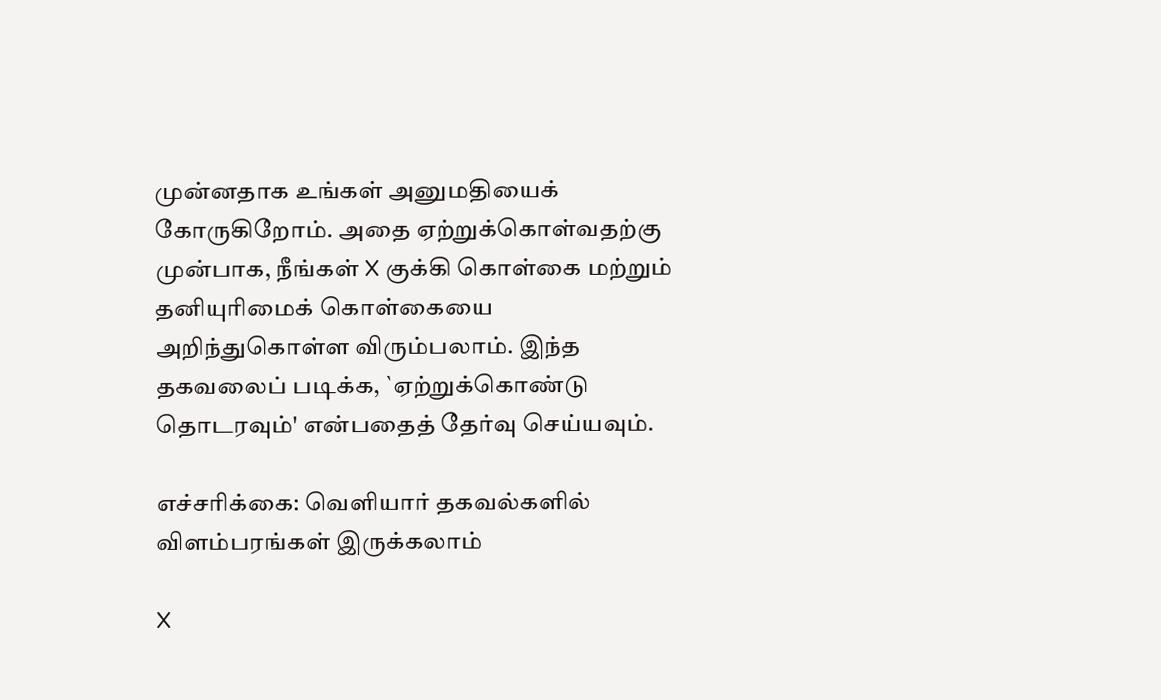முன்னதாக உங்கள் அனுமதியைக் கோருகிறோம். அதை ஏற்றுக்கொள்வதற்கு முன்பாக, நீங்கள் X குக்கி கொள்கை மற்றும் தனியுரிமைக் கொள்கையை அறிந்துகொள்ள விரும்பலாம். இந்த தகவலைப் படிக்க, `ஏற்றுக்கொண்டு தொடரவும்' என்பதைத் தேர்வு செய்யவும்.

எச்சரிக்கை: வெளியார் தகவல்களில் விளம்பரங்கள் இருக்கலாம்

X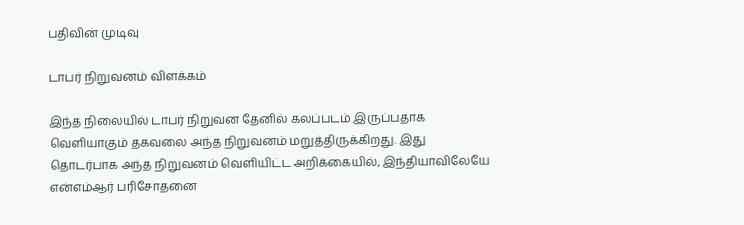பதிவின் முடிவு

டாபர் நிறுவனம் விளக்கம்

இந்த நிலையில் டாபர் நிறுவன தேனில் கலப்படம் இருப்பதாக வெளியாகும் தகவலை அந்த நிறுவனம் மறுத்திருக்கிறது. இது தொடர்பாக அந்த நிறுவனம் வெளியிட்ட அறிக்கையில், இந்தியாவிலேயே என்எம்ஆர் பரிசோதனை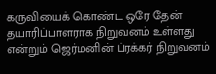கருவியைக் கொண்ட ஒரே தேன் தயாரிப்பாளராக நிறுவனம் உள்ளது என்றும் ஜெர்மனின் ப்ரக்கர் நிறுவனம்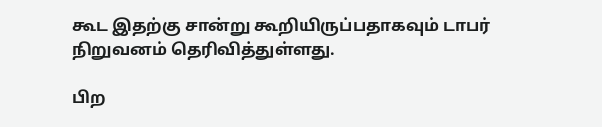கூட இதற்கு சான்று கூறியிருப்பதாகவும் டாபர் நிறுவனம் தெரிவித்துள்ளது.

பிற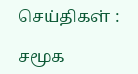செய்திகள் :

சமூக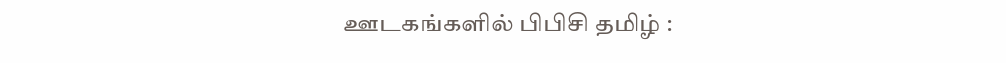ஊடகங்களில் பிபிசி தமிழ் :